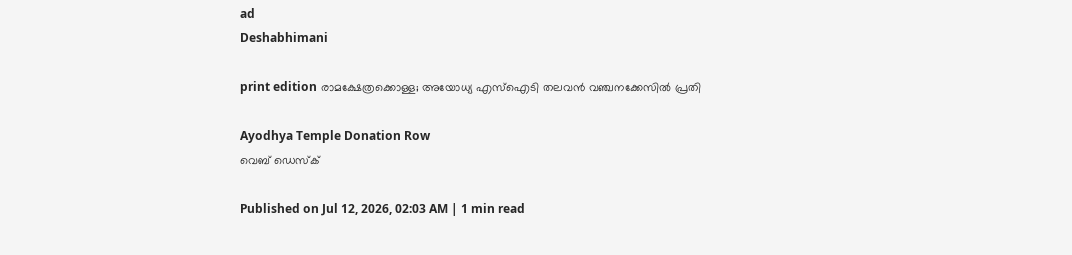ad
Deshabhimani

print edition രാമക്ഷേത്രക്കൊള്ള; അയോധ്യ എസ്‌ഐടി തലവൻ വഞ്ചനക്കേസിൽ പ്രതി

Ayodhya Temple Donation Row
വെബ് ഡെസ്ക്

Published on Jul 12, 2026, 02:03 AM | 1 min read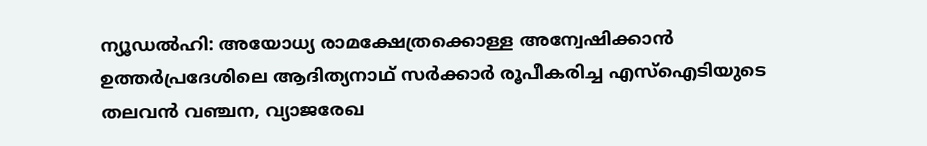ന്യൂഡൽഹി: അയോധ്യ രാമക്ഷേത്രക്കൊള്ള അന്വേഷിക്കാൻ ഉത്തർപ്രദേശിലെ ആദിത്യനാഥ്‌ സർക്കാർ രൂപീകരിച്ച എസ്‌ഐടിയുടെ തലവൻ വഞ്ചന, വ്യാജരേഖ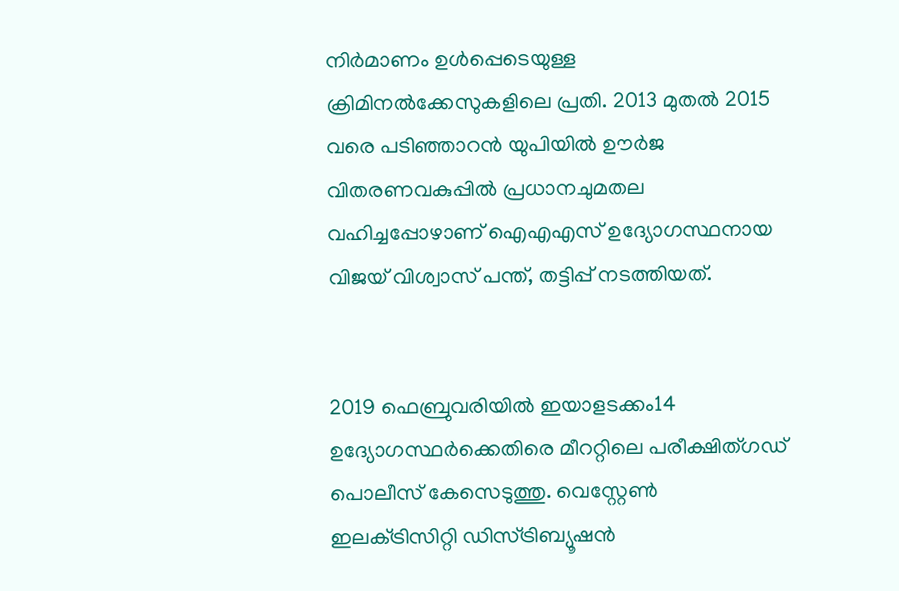നിർമാണം ഉൾപ്പെടെയുള്ള ക്രിമിനൽക്കേസുകളിലെ പ്രതി. 2013 മുതൽ 2015 വരെ പടിഞ്ഞാറൻ യുപിയില്‍ ഉ‍ൗർജ വിതരണവകുപ്പിൽ പ്രധാനചുമതല വഹിച്ചപ്പോഴാണ്‌ ഐഎഎസ്‌ ഉദ്യോഗസ്ഥനായ വിജയ്‌ വിശ്വാസ്‌ പന്ത്‌, തട്ടിപ്പ്‌ നടത്തിയത്‌.


2019 ഫെബ്രുവരിയിൽ ഇയാളടക്കം14 ഉദ്യോഗസ്ഥർക്കെതിരെ മീററ്റിലെ പരീക്ഷിത്‌ഗഡ്‌ പൊലീസ്‌ കേസെടുത്തു. വെസ്റ്റേൺ ഇലക്‌ട്രിസിറ്റി ഡിസ്‌ട്രിബ്യൂഷൻ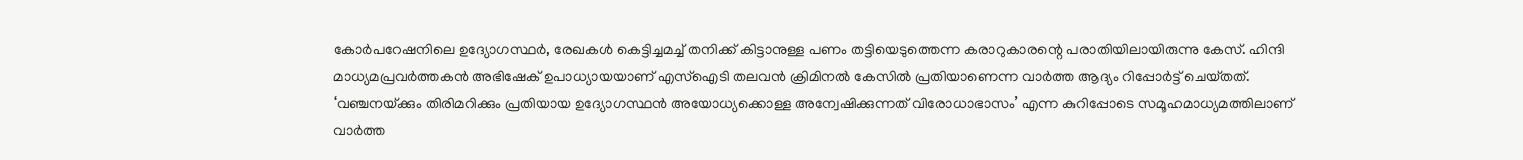കോർപറേഷനിലെ ഉദ്യോഗസ്ഥർ, രേഖകൾ കെട്ടിച്ചമച്ച്‌ തനിക്ക്‌ കിട്ടാനുള്ള പണം തട്ടിയെടുത്തെന്ന കരാറുകാരന്റെ പരാതിയിലായിരുന്നു കേസ്. ഹിന്ദി മാധ്യമപ്രവർത്തകൻ അഭിഷേക്‌ ഉപാധ്യായയാണ്‌ എസ്‌ഐടി തലവൻ ക്രിമിനൽ കേസിൽ പ്രതിയാണെന്ന വാർത്ത ആദ്യം റിപ്പോർട്ട്‌ ചെയ്‌തത്‌. ‘വഞ്ചനയ്‌ക്കും തിരിമറിക്കും പ്രതിയായ ഉദ്യോഗസ്ഥൻ അയോധ്യക്കൊള്ള അന്വേഷിക്കുന്നത്‌ വിരോധാഭാസം’ എന്ന കുറിപ്പോടെ സമൂഹമാധ്യമത്തിലാണ്‌ വാർത്ത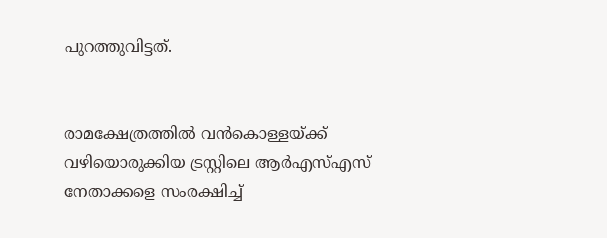പുറത്തുവിട്ടത്‌.


രാമക്ഷേത്രത്തില്‍ വൻകൊള്ളയ്‌ക്ക്‌ വഴിയൊരുക്കിയ ട്രസ്റ്റിലെ ആർഎസ്‌എസ്‌ നേതാക്കളെ സംരക്ഷിച്ച്‌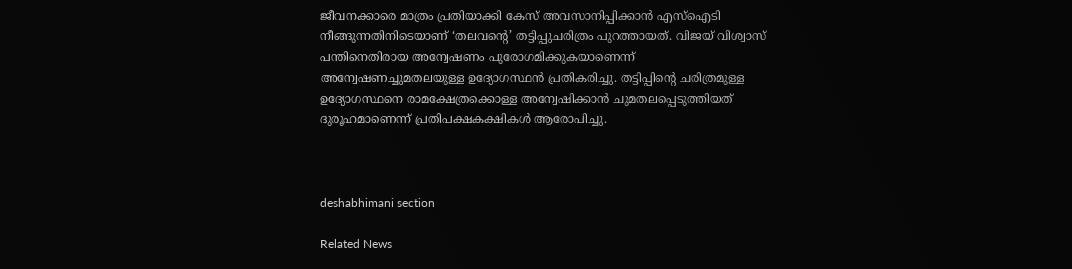ജീവനക്കാരെ മാത്രം പ്രതിയാക്കി കേസ്‌ അവസാനിപ്പിക്കാന്‍ എസ്‌ഐടി നീങ്ങുന്നതിനിടെയാണ്‌ ‘തലവന്റെ’ തട്ടിപ്പുചരിത്രം പുറത്തായത്‌. വിജയ്‌ വിശ്വാസ്‌ പന്തിനെതിരായ അന്വേഷണം പുരോഗമിക്കുകയാണെന്ന്‌ അന്വേഷണച്ചുമതലയുള്ള ഉദ്യോഗസ്ഥൻ പ്രതികരിച്ചു. തട്ടിപ്പിന്റെ ചരിത്രമുള്ള ഉദ്യോഗസ്ഥനെ രാമക്ഷേത്രക്കൊള്ള അന്വേഷിക്കാൻ ചുമതലപ്പെടുത്തിയത്‌ ദുരൂഹമാണെന്ന്‌ പ്രതിപക്ഷകക്ഷികൾ ആരോപിച്ചു.



deshabhimani section

Related News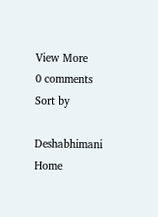View More
0 comments
Sort by

Deshabhimani
Home